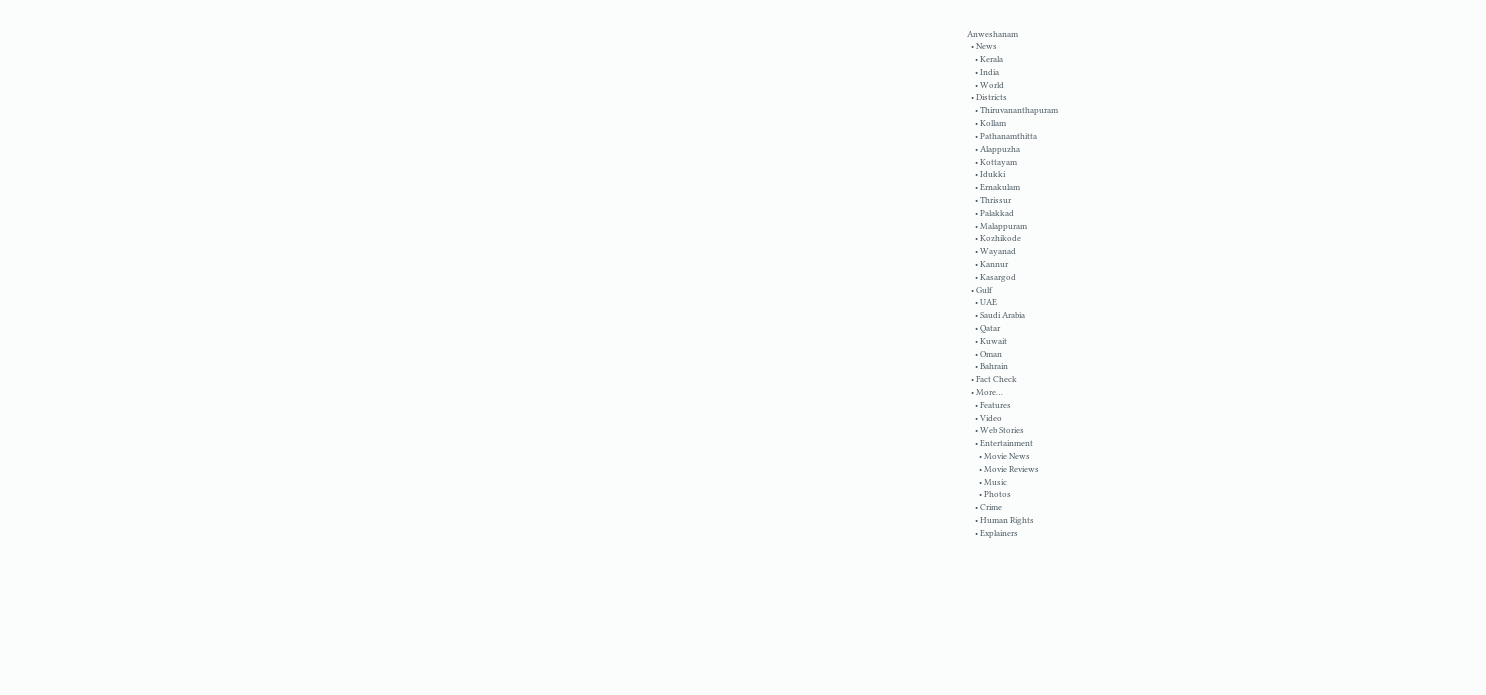Anweshanam
  • News
    • Kerala
    • India
    • World
  • Districts
    • Thiruvananthapuram
    • Kollam
    • Pathanamthitta
    • Alappuzha
    • Kottayam
    • Idukki
    • Ernakulam
    • Thrissur
    • Palakkad
    • Malappuram
    • Kozhikode
    • Wayanad
    • Kannur
    • Kasargod
  • Gulf
    • UAE
    • Saudi Arabia
    • Qatar
    • Kuwait
    • Oman
    • Bahrain
  • Fact Check
  • More…
    • Features
    • Video
    • Web Stories
    • Entertainment
      • Movie News
      • Movie Reviews
      • Music
      • Photos
    • Crime
    • Human Rights
    • Explainers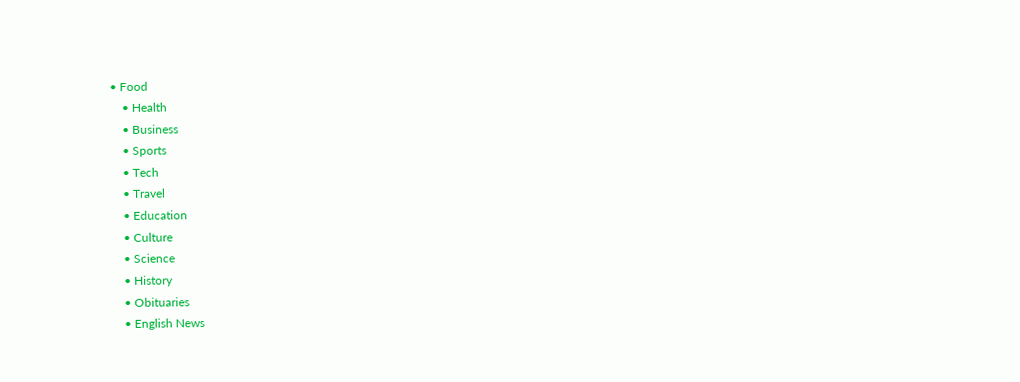• Food
    • Health
    • Business
    • Sports
    • Tech
    • Travel
    • Education
    • Culture
    • Science
    • History
    • Obituaries
    • English News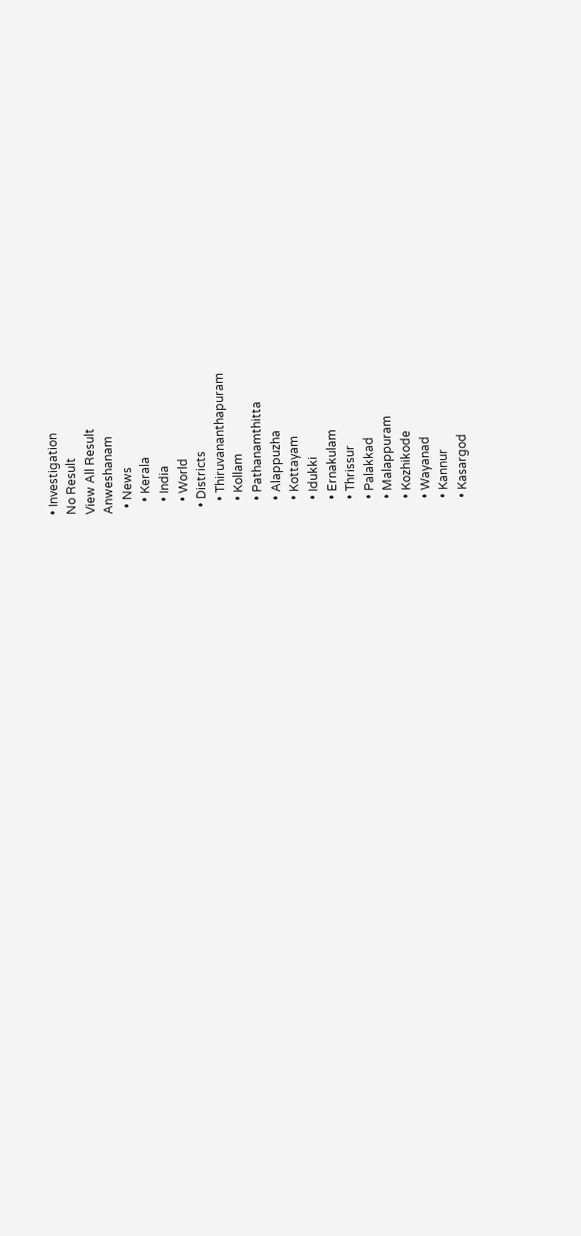• Investigation
No Result
View All Result
Anweshanam
  • News
    • Kerala
    • India
    • World
  • Districts
    • Thiruvananthapuram
    • Kollam
    • Pathanamthitta
    • Alappuzha
    • Kottayam
    • Idukki
    • Ernakulam
    • Thrissur
    • Palakkad
    • Malappuram
    • Kozhikode
    • Wayanad
    • Kannur
    • Kasargod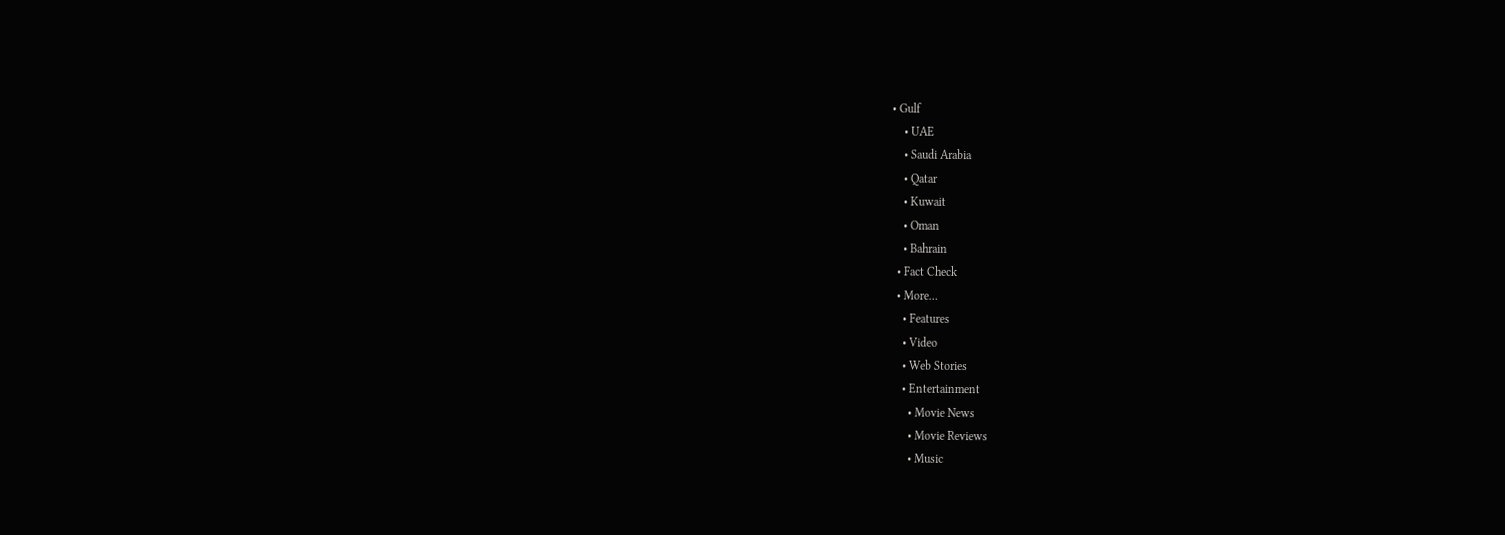• Gulf
    • UAE
    • Saudi Arabia
    • Qatar
    • Kuwait
    • Oman
    • Bahrain
  • Fact Check
  • More…
    • Features
    • Video
    • Web Stories
    • Entertainment
      • Movie News
      • Movie Reviews
      • Music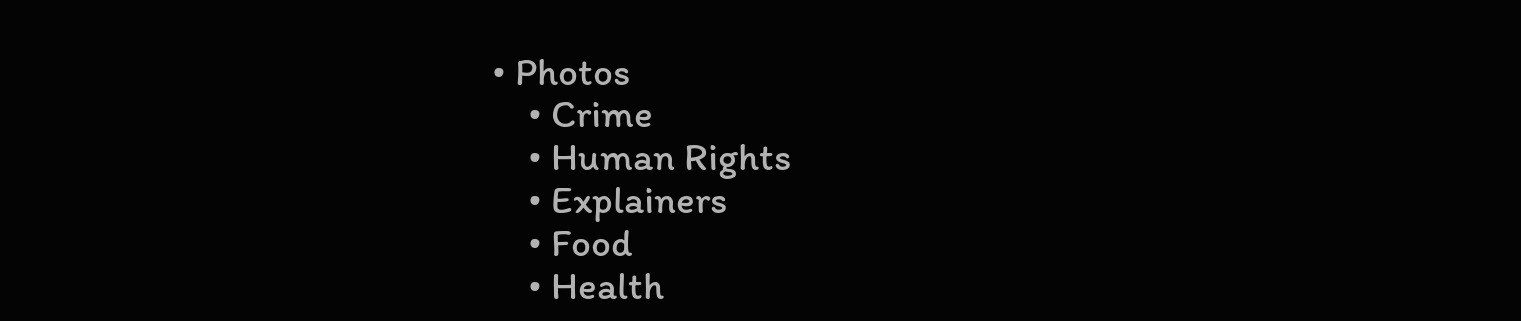• Photos
    • Crime
    • Human Rights
    • Explainers
    • Food
    • Health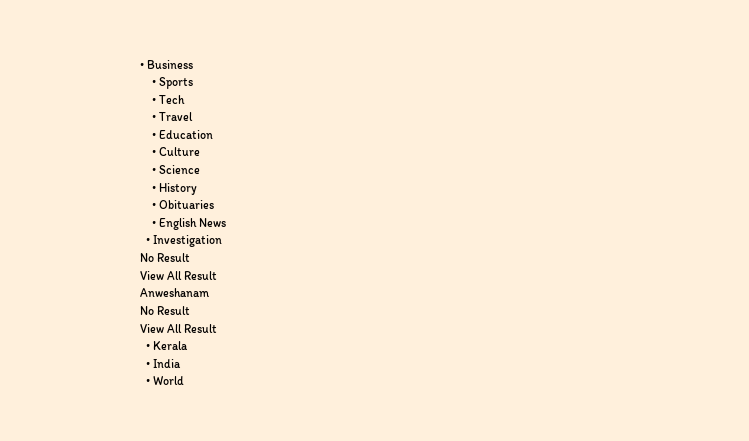• Business
    • Sports
    • Tech
    • Travel
    • Education
    • Culture
    • Science
    • History
    • Obituaries
    • English News
  • Investigation
No Result
View All Result
Anweshanam
No Result
View All Result
  • Kerala
  • India
  • World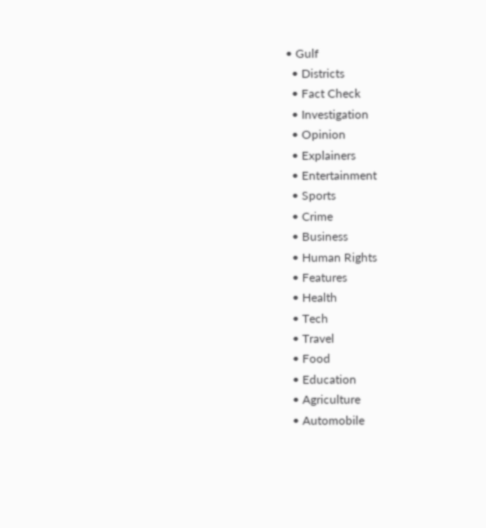• Gulf
  • Districts
  • Fact Check
  • Investigation
  • Opinion
  • Explainers
  • Entertainment
  • Sports
  • Crime
  • Business
  • Human Rights
  • Features
  • Health
  • Tech
  • Travel
  • Food
  • Education
  • Agriculture
  • Automobile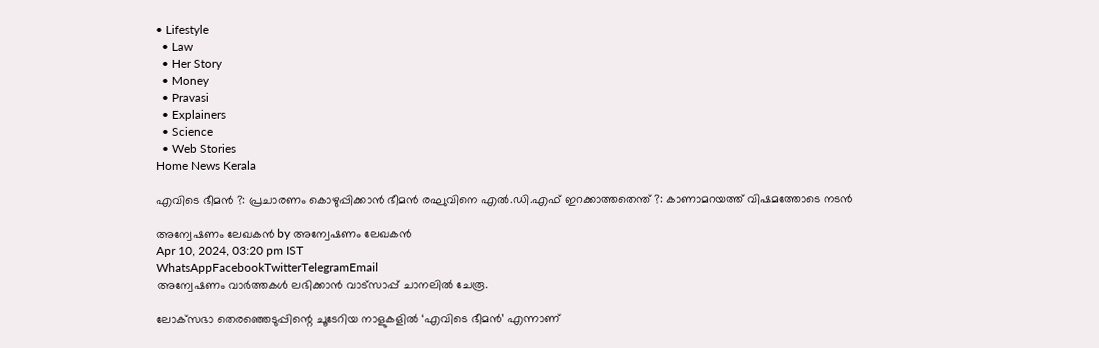• Lifestyle
  • Law
  • Her Story
  • Money
  • Pravasi
  • Explainers
  • Science
  • Web Stories
Home News Kerala

എവിടെ ഭീമന്‍ ?: പ്രചാരണം കൊഴുപ്പിക്കാന്‍ ഭീമന്‍ രഘുവിനെ എല്‍.ഡി.എഫ് ഇറക്കാത്തതെന്ത് ?: കാണാമറയത്ത് വിഷമത്തോടെ നടന്‍

അന്വേഷണം ലേഖകൻ by അന്വേഷണം ലേഖകൻ
Apr 10, 2024, 03:20 pm IST
WhatsAppFacebookTwitterTelegramEmail
അന്വേഷണം വാർത്തകൾ ലഭിക്കാന്‍ വാട്സാപ്പ് ചാനലില്‍ ചേരൂ.

ലോക്‌സഭാ തെരഞ്ഞെടുപ്പിന്റെ ചൂടേറിയ നാളുകളില്‍ ‘എവിടെ ഭീമന്‍’ എന്നാണ്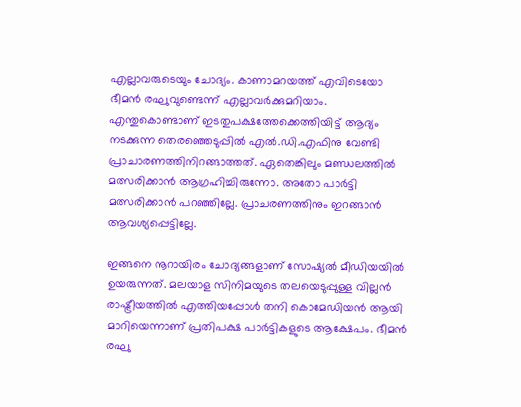എല്ലാവരുടെയും ചോദ്യം. കാണാമറയത്ത് എവിടെയോ ഭീമന്‍ രഘുവുണ്ടെന്ന് എല്ലാവര്‍ക്കുമറിയാം. എന്തുകൊണ്ടാണ് ഇടതുപക്ഷത്തേക്കെത്തിയിട്ട് ആദ്യം നടക്കുന്ന തെരഞ്ഞെടുപ്പില്‍ എല്‍.ഡി.എഫിനു വേണ്ടി പ്രാചാരണത്തിനിറങ്ങാത്തത്. ഏതെങ്കിലും മണ്ഡലത്തില്‍ മത്സരിക്കാന്‍ ആഗ്രഹിച്ചിരുന്നോ. അതോ പാര്‍ട്ടി മത്സരിക്കാന്‍ പറഞ്ഞില്ലേ. പ്രാചരണത്തിനും ഇറങ്ങാന്‍ ആവശ്യപ്പെട്ടില്ലേ.

ഇങ്ങനെ നൂറായിരം ചോദ്യങ്ങളാണ് സോഷ്യല്‍ മീഡിയയില്‍ ഉയരുന്നത്. മലയാള സിനിമയുടെ തലയെടുപ്പുള്ള വില്ലന്‍ രാഷ്ട്രീയത്തില്‍ എത്തിയപ്പോള്‍ തനി കൊമേഡിയന്‍ ആയി മാറിയെന്നാണ് പ്രതിപക്ഷ പാര്‍ട്ടികളുടെ ആക്ഷേപം. ഭീമന്‍ രഘു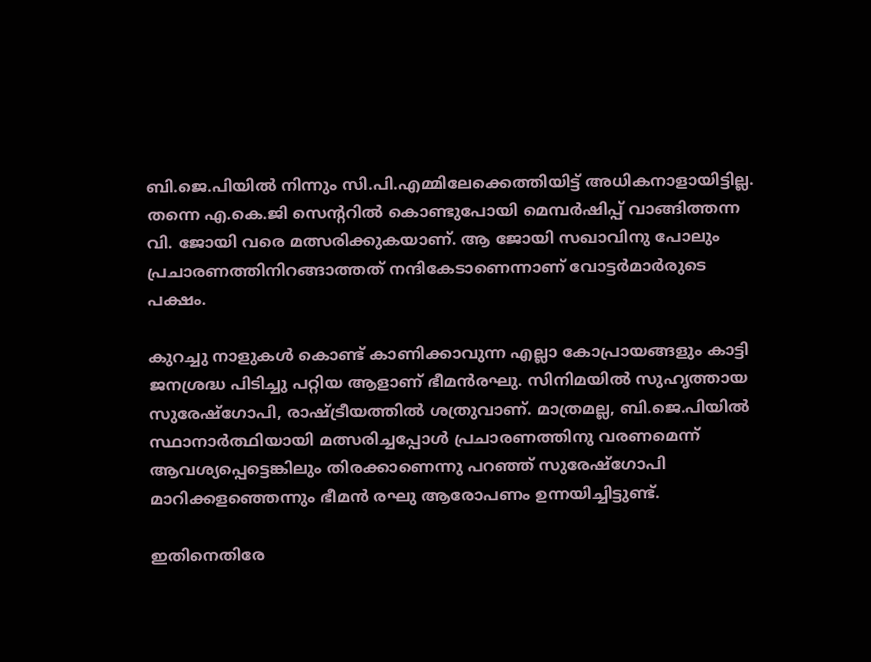ബി.ജെ.പിയില്‍ നിന്നും സി.പി.എമ്മിലേക്കെത്തിയിട്ട് അധികനാളായിട്ടില്ല. തന്നെ എ.കെ.ജി സെന്ററില്‍ കൊണ്ടുപോയി മെമ്പര്‍ഷിപ്പ് വാങ്ങിത്തന്ന വി. ജോയി വരെ മത്സരിക്കുകയാണ്. ആ ജോയി സഖാവിനു പോലും പ്രചാരണത്തിനിറങ്ങാത്തത് നന്ദികേടാണെന്നാണ് വോട്ടര്‍മാര്‍രുടെ പക്ഷം.

കുറച്ചു നാളുകള്‍ കൊണ്ട് കാണിക്കാവുന്ന എല്ലാ കോപ്രായങ്ങളും കാട്ടി ജനശ്രദ്ധ പിടിച്ചു പറ്റിയ ആളാണ് ഭീമന്‍രഘു. സിനിമയില്‍ സുഹൃത്തായ സുരേഷ്‌ഗോപി, രാഷ്ട്രീയത്തില്‍ ശത്രുവാണ്. മാത്രമല്ല, ബി.ജെ.പിയില്‍ സ്ഥാനാര്‍ത്ഥിയായി മത്സരിച്ചപ്പോള്‍ പ്രചാരണത്തിനു വരണമെന്ന് ആവശ്യപ്പെട്ടെങ്കിലും തിരക്കാണെന്നു പറഞ്ഞ് സുരേഷ്‌ഗോപി മാറിക്കളഞ്ഞെന്നും ഭീമന്‍ രഘു ആരോപണം ഉന്നയിച്ചിട്ടുണ്ട്.

ഇതിനെതിരേ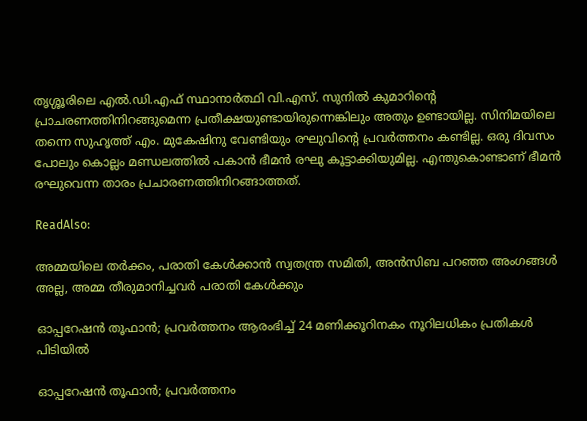തൃശ്ശൂരിലെ എല്‍.ഡി.എഫ് സ്ഥാനാര്‍ത്ഥി വി.എസ്. സുനില്‍ കുമാറിന്റെ പ്രാചരണത്തിനിറങ്ങുമെന്ന പ്രതീക്ഷയുണ്ടായിരുന്നെങ്കിലും അതും ഉണ്ടായില്ല. സിനിമയിലെ തന്നെ സുഹൃത്ത് എം. മുകേഷിനു വേണ്ടിയും രഘുവിന്റെ പ്രവര്‍ത്തനം കണ്ടില്ല. ഒരു ദിവസം പോലും കൊല്ലം മണ്ഡലത്തില്‍ പകാന്‍ ഭീമന്‍ രഘു കൂട്ടാക്കിയുമില്ല. എന്തുകൊണ്ടാണ് ഭീമന്‍ രഘുവെന്ന താരം പ്രചാരണത്തിനിറങ്ങാത്തത്.

ReadAlso:

അമ്മയിലെ തർക്കം, പരാതി കേൾക്കാൻ സ്വതന്ത്ര സമിതി, അൻസിബ പറഞ്ഞ അംഗങ്ങൾ അല്ല, അമ്മ തീരുമാനിച്ചവർ പരാതി കേൾക്കും

ഓപ്പറേഷന്‍ തൂഫാന്‍; പ്രവര്‍ത്തനം ആരംഭിച്ച് 24 മണിക്കൂറിനകം നൂറിലധികം പ്രതികള്‍ പിടിയിൽ

ഓപ്പറേഷന്‍ തൂഫാന്‍; പ്രവര്‍ത്തനം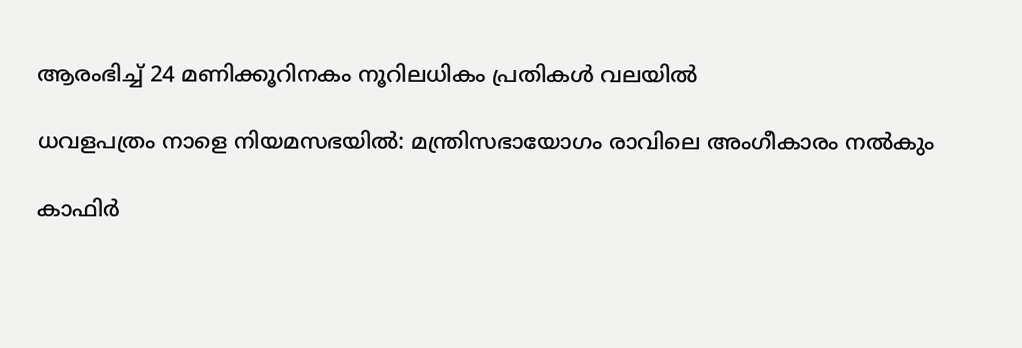ആരംഭിച്ച് 24 മണിക്കൂറിനകം നൂറിലധികം പ്രതികള്‍ വലയില്‍

ധവളപത്രം നാളെ നിയമസഭയിൽ: മന്ത്രിസഭായോഗം രാവിലെ അംഗീകാരം നൽകും

കാഫിര്‍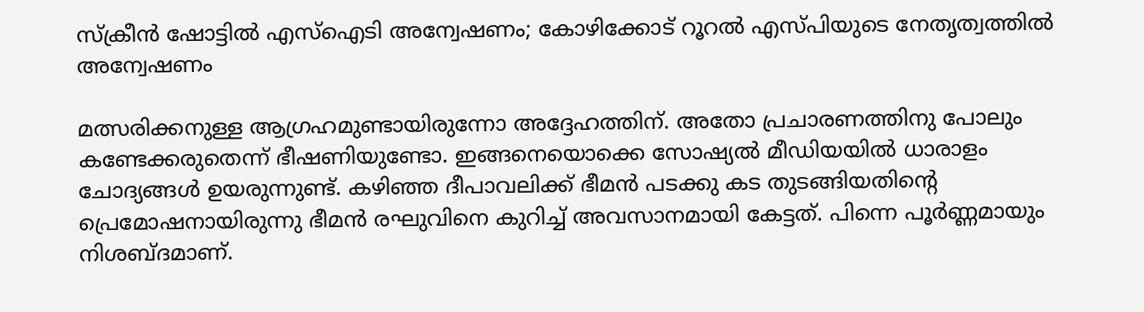സ്‌ക്രീന്‍ ഷോട്ടില്‍ എസ്‌ഐടി അന്വേഷണം; കോഴിക്കോട് റൂറല്‍ എസ്പിയുടെ നേതൃത്വത്തില്‍ അന്വേഷണം

മത്സരിക്കനുള്ള ആഗ്രഹമുണ്ടായിരുന്നോ അദ്ദേഹത്തിന്. അതോ പ്രചാരണത്തിനു പോലും കണ്ടേക്കരുതെന്ന് ഭീഷണിയുണ്ടോ. ഇങ്ങനെയൊക്കെ സോഷ്യല്‍ മീഡിയയില്‍ ധാരാളം ചോദ്യങ്ങള്‍ ഉയരുന്നുണ്ട്. കഴിഞ്ഞ ദീപാവലിക്ക് ഭീമന്‍ പടക്കു കട തുടങ്ങിയതിന്റെ പ്രെമോഷനായിരുന്നു ഭീമന്‍ രഘുവിനെ കുറിച്ച് അവസാനമായി കേട്ടത്. പിന്നെ പൂര്‍ണ്ണമായും നിശബ്ദമാണ്.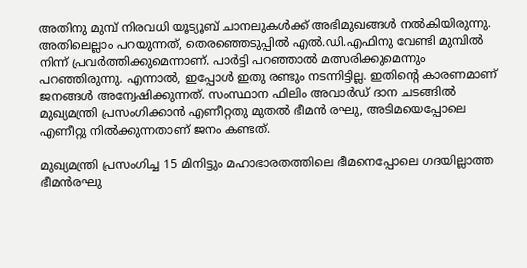അതിനു മുമ്പ് നിരവധി യൂട്യൂബ് ചാനലുകള്‍ക്ക് അഭിമുഖങ്ങള്‍ നല്‍കിയിരുന്നു. അതിലെല്ലാം പറയുന്നത്, തെരഞ്ഞെടുപ്പില്‍ എല്‍.ഡി.എഫിനു വേണ്ടി മുമ്പില്‍ നിന്ന് പ്രവര്‍ത്തിക്കുമെന്നാണ്. പാര്‍ട്ടി പറഞ്ഞാല്‍ മത്സരിക്കുമെന്നും പറഞ്ഞിരുന്നു. എന്നാല്‍, ഇപ്പോള്‍ ഇതു രണ്ടും നടന്നിട്ടില്ല. ഇതിന്റെ കാരണമാണ് ജനങ്ങള്‍ അന്വേഷിക്കുന്നത്. സംസ്ഥാന ഫിലിം അവാര്‍ഡ് ദാന ചടങ്ങില്‍ മുഖ്യമന്ത്രി പ്രസംഗിക്കാന്‍ എണീറ്റതു മുതല്‍ ഭീമന്‍ രഘു, അടിമയെപ്പോലെ എണീറ്റു നില്‍ക്കുന്നതാണ് ജനം കണ്ടത്.

മുഖ്യമന്ത്രി പ്രസംഗിച്ച 15 മിനിട്ടും മഹാഭാരതത്തിലെ ഭീമനെപ്പോലെ ഗദയില്ലാത്ത ഭീമന്‍രഘു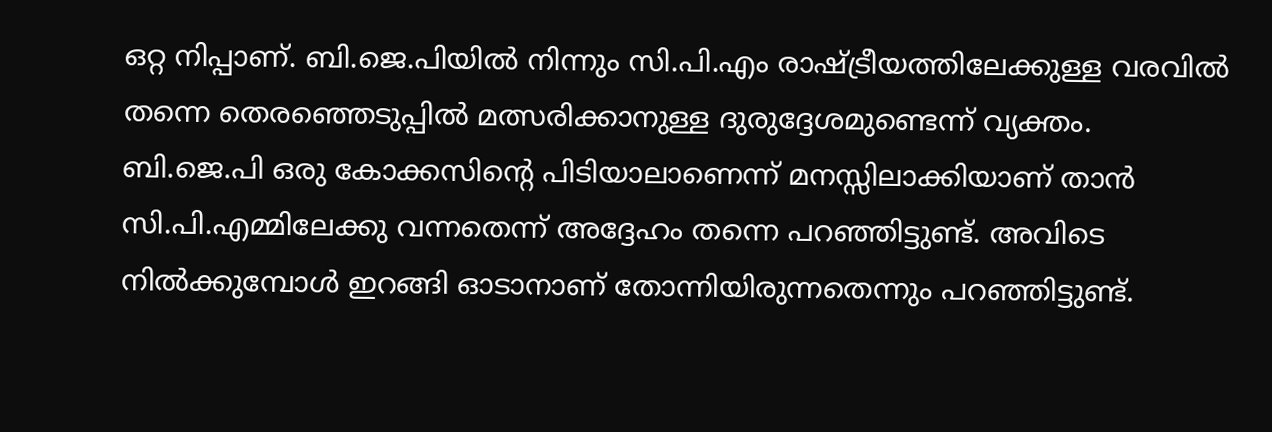ഒറ്റ നിപ്പാണ്. ബി.ജെ.പിയില്‍ നിന്നും സി.പി.എം രാഷ്ട്രീയത്തിലേക്കുള്ള വരവില്‍ തന്നെ തെരഞ്ഞെടുപ്പില്‍ മത്സരിക്കാനുള്ള ദുരുദ്ദേശമുണ്ടെന്ന് വ്യക്തം. ബി.ജെ.പി ഒരു കോക്കസിന്റെ പിടിയാലാണെന്ന് മനസ്സിലാക്കിയാണ് താന്‍ സി.പി.എമ്മിലേക്കു വന്നതെന്ന് അദ്ദേഹം തന്നെ പറഞ്ഞിട്ടുണ്ട്. അവിടെ നില്‍ക്കുമ്പോള്‍ ഇറങ്ങി ഓടാനാണ് തോന്നിയിരുന്നതെന്നും പറഞ്ഞിട്ടുണ്ട്.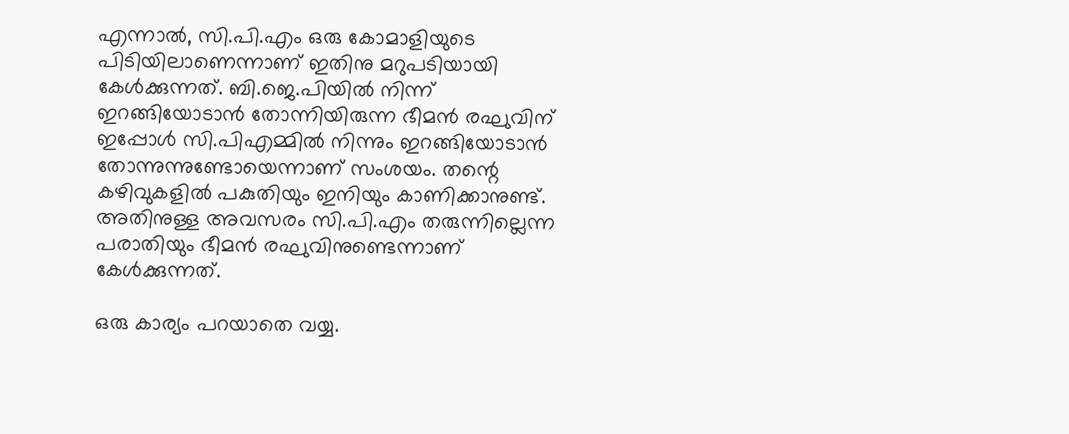എന്നാല്‍, സി.പി.എം ഒരു കോമാളിയുടെ പിടിയിലാണെന്നാണ് ഇതിനു മറുപടിയായി കേള്‍ക്കുന്നത്. ബി.ജെ.പിയില്‍ നിന്ന് ഇറങ്ങിയോടാന്‍ തോന്നിയിരുന്ന ഭീമന്‍ രഘുവിന് ഇപ്പോള്‍ സി.പിഎമ്മില്‍ നിന്നും ഇറങ്ങിയോടാന്‍ തോന്നുന്നുണ്ടോയെന്നാണ് സംശയം. തന്റെ കഴിവുകളില്‍ പകുതിയും ഇനിയും കാണിക്കാനുണ്ട്. അതിനുള്ള അവസരം സി.പി.എം തരുന്നില്ലെന്ന പരാതിയും ഭീമന്‍ രഘുവിനുണ്ടെന്നാണ് കേള്‍ക്കുന്നത്.

ഒരു കാര്യം പറയാതെ വയ്യ.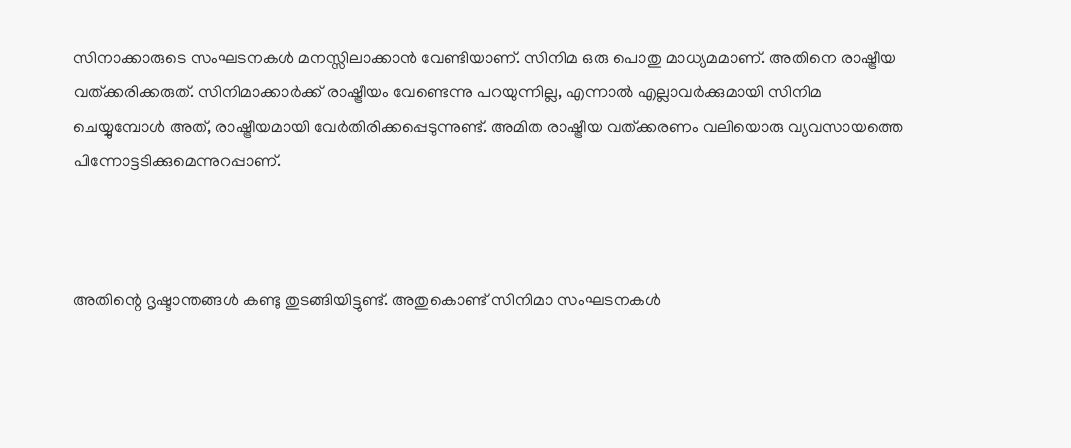സിനാക്കാരുടെ സംഘടനകള്‍ മനസ്സിലാക്കാന്‍ വേണ്ടിയാണ്. സിനിമ ഒരു പൊതു മാധ്യമമാണ്. അതിനെ രാഷ്ട്രീയ വത്ക്കരിക്കരുത്. സിനിമാക്കാര്‍ക്ക് രാഷ്ട്രീയം വേണ്ടെന്നു പറയുന്നില്ല, എന്നാല്‍ എല്ലാവര്‍ക്കുമായി സിനിമ ചെയ്യുമ്പോള്‍ അത്, രാഷ്ട്രീയമായി വേര്‍തിരിക്കപ്പെടുന്നുണ്ട്. അമിത രാഷ്ട്രീയ വത്ക്കരണം വലിയൊരു വ്യവസായത്തെ പിന്നോട്ടടിക്കുമെന്നുറപ്പാണ്.



അതിന്റെ ദൃഷ്ടാന്തങ്ങള്‍ കണ്ടു തുടങ്ങിയിട്ടുണ്ട്. അതുകൊണ്ട് സിനിമാ സംഘടനകള്‍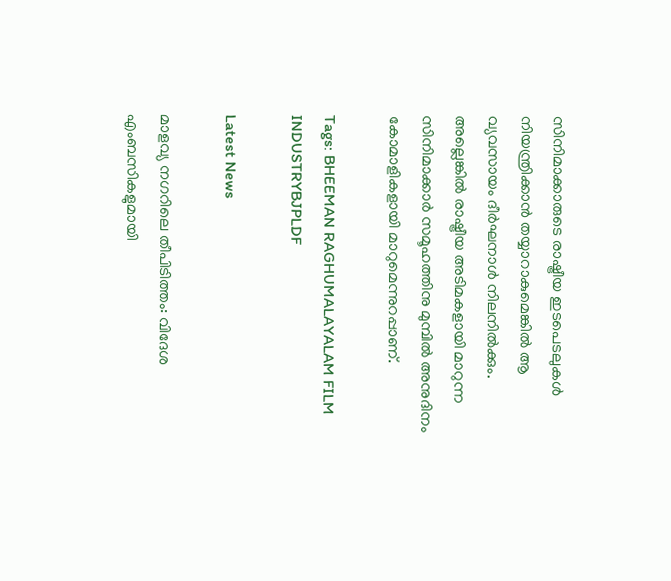സിനിമാക്കാരുടെ രാഷ്ട്രീയ ഇടപെടലുകള്‍ നിയന്ത്രിക്കാന്‍ തയ്യാറാകുമെങ്കില്‍ ആ വ്യവസായം ദീര്‍ഘനാള്‍ നിലനില്‍ക്കും. അല്ലെങ്കില്‍ രാഷ്ട്രീയ അടിമകളായി മാറുന്ന സിനിമാക്കാര്‍ സമൂഹത്തിനു മുമ്പില്‍ അനുദിനം കോമാളികളായി മാറുമെന്നുറപ്പാണ്.

Tags: BHEEMAN RAGHUMALAYALAM FILM INDUSTRYBJPLDF

Latest News

മാളവ്യ നഗറിലെ തീപിടിത്തം: വിദേശ എംബസികളുമായി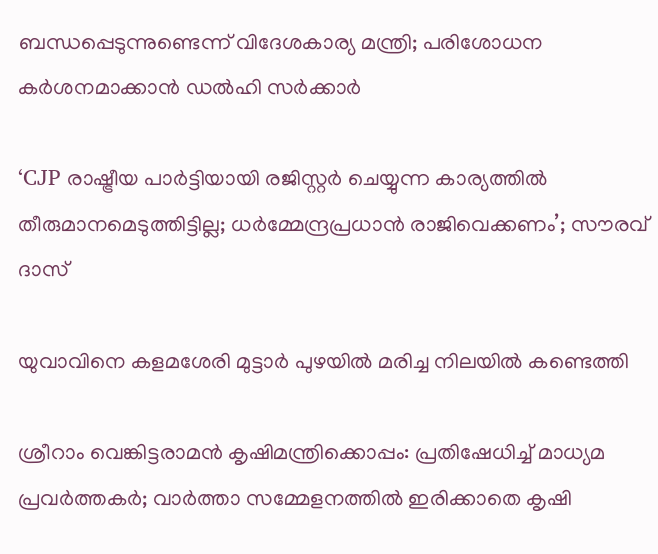ബന്ധപ്പെടുന്നുണ്ടെന്ന് വിദേശകാര്യ മന്ത്രി; പരിശോധന കർ‌ശനമാക്കാൻ ഡൽഹി സർക്കാർ

‘CJP രാഷ്ട്രീയ പാർട്ടിയായി രജിസ്റ്റർ ചെയ്യുന്ന കാര്യത്തിൽ തീരുമാനമെടുത്തിട്ടില്ല; ധർമ്മേന്ദ്രപ്രധാൻ രാജിവെക്കണം’; സൗരവ് ദാസ്

യുവാവിനെ കളമശേരി മുട്ടാർ പുഴയിൽ മരിച്ച നിലയിൽ കണ്ടെത്തി

ശ്രീറാം വെങ്കിട്ടരാമന്‍ കൃഷിമന്ത്രിക്കൊപ്പം: പ്രതിഷേധിച്ച് മാധ്യമ പ്രവര്‍ത്തകര്‍; വാര്‍ത്താ സമ്മേളനത്തില്‍ ഇരിക്കാതെ കൃഷി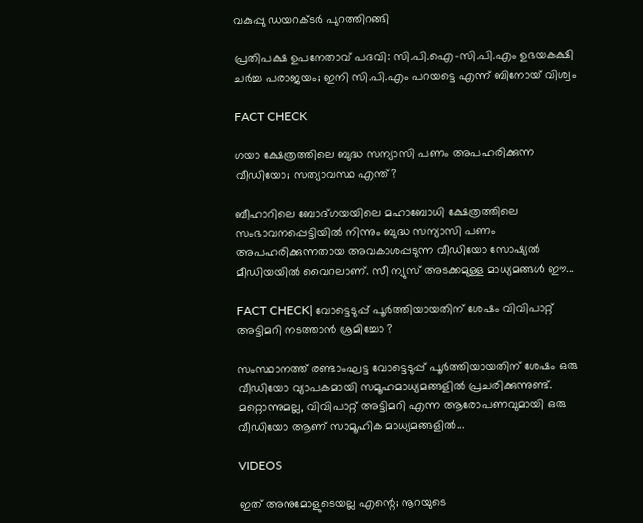വകുപ്പു ഡയറക്ടര്‍ പുറത്തിറങ്ങി

പ്രതിപക്ഷ ഉപനേതാവ് പദവി: സി.പി.ഐ-സി.പി.എം ഉഭയകക്ഷി ചര്‍ച്ച പരാജയം; ഇനി സി.പി.എം പറയട്ടെ എന്ന് ബിനോയ് വിശ്വം

FACT CHECK

ഗയാ ക്ഷേത്രത്തിലെ ബുദ്ധ സന്യാസി പണം അപഹരിക്കുന്ന വീഡിയോ; സത്യാവസ്ഥ എന്ത്?

ബീഹാറിലെ ബോദ്ഗയയിലെ മഹാബോധി ക്ഷേത്രത്തിലെ സംഭാവനപ്പെട്ടിയില്‍ നിന്നും ബുദ്ധ സന്യാസി പണം അപഹരിക്കുന്നതായ അവകാശപ്പടുന്ന വീഡിയോ സോഷ്യല്‍ മീഡിയയില്‍ വൈറലാണ്. സീ ന്യുസ് അടക്കമുള്ള മാധ്യമങ്ങള്‍ ഈ...

FACT CHECK| വോട്ടെടുപ്പ് പൂർത്തിയായതിന് ശേഷം വിവിപാറ്റ് അട്ടിമറി നടത്താൻ ശ്രമിച്ചോ ?

സംസ്ഥാനത്ത് രണ്ടാംഘട്ട വോട്ടെടുപ്പ് പൂർത്തിയായതിന് ശേഷം ഒരു വീഡിയോ വ്യാപകമായി സമൂഹമാധ്യമങ്ങളിൽ പ്രചരിക്കുന്നുണ്ട്. മറ്റൊന്നുമല്ല, വിവിപാറ്റ് അട്ടിമറി എന്ന ആരോപണവുമായി ഒരു വീഡിയോ ആണ് സാമൂഹിക മാധ്യമങ്ങളിൽ...

VIDEOS

ഇത് അനുമോളുടെയല്ല എന്റെ; നൂറയുടെ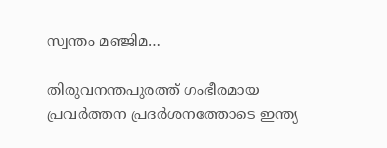സ്വന്തം മഞ്ജിമ…

തിരുവനന്തപുരത്ത് ഗംഭീരമായ പ്രവർത്തന പ്രദർശനത്തോടെ ഇന്ത്യ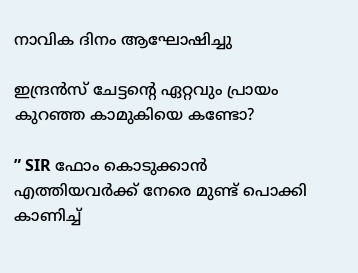നാവിക ദിനം ആഘോഷിച്ചു

ഇന്ദ്രൻസ് ചേട്ടന്റെ ഏറ്റവും പ്രായം കുറഞ്ഞ കാമുകിയെ കണ്ടോ?

” SIR ഫോം കൊടുക്കാൻ എത്തിയവർക്ക് നേരെ മുണ്ട് പൊക്കി കാണിച്ച്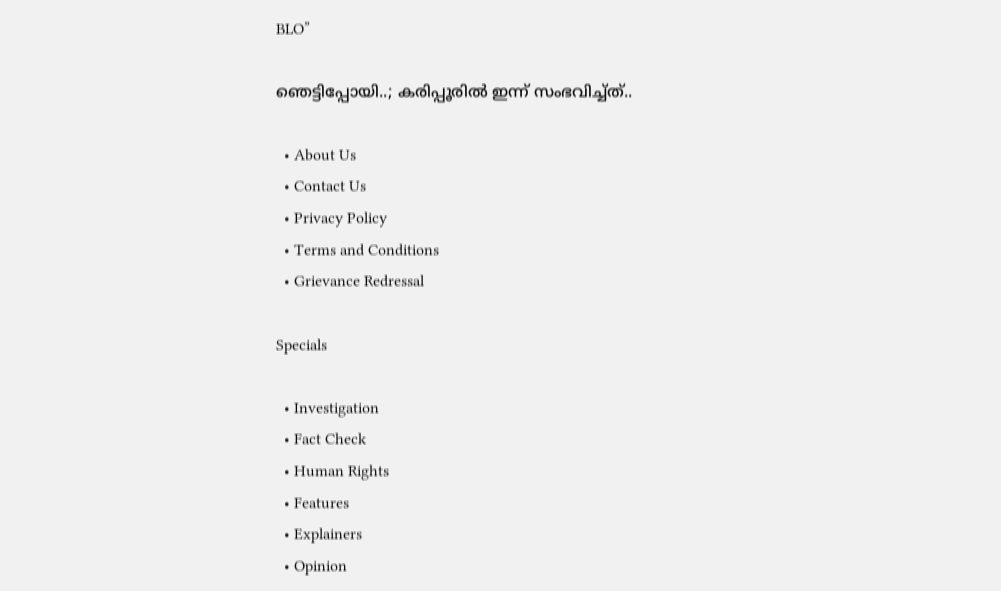BLO”

ഞെട്ടിപ്പോയി..; കരിപ്പൂരിൽ ഇന്ന് സംഭവിച്ച്ത്..

  • About Us
  • Contact Us
  • Privacy Policy
  • Terms and Conditions
  • Grievance Redressal

Specials

  • Investigation
  • Fact Check
  • Human Rights
  • Features
  • Explainers
  • Opinion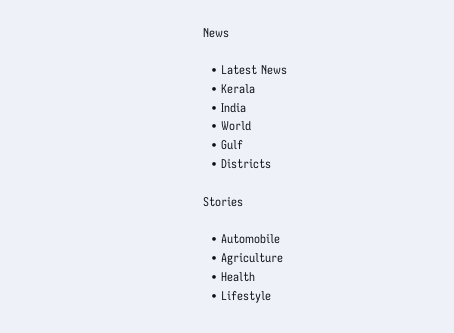News

  • Latest News
  • Kerala
  • India
  • World
  • Gulf
  • Districts

Stories

  • Automobile
  • Agriculture
  • Health
  • Lifestyle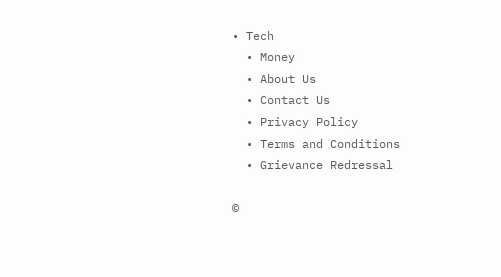• Tech
  • Money
  • About Us
  • Contact Us
  • Privacy Policy
  • Terms and Conditions
  • Grievance Redressal

©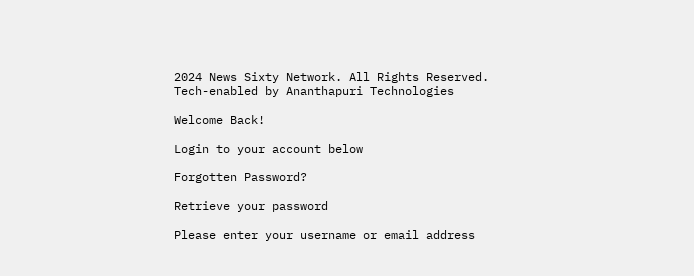2024 News Sixty Network. All Rights Reserved.
Tech-enabled by Ananthapuri Technologies

Welcome Back!

Login to your account below

Forgotten Password?

Retrieve your password

Please enter your username or email address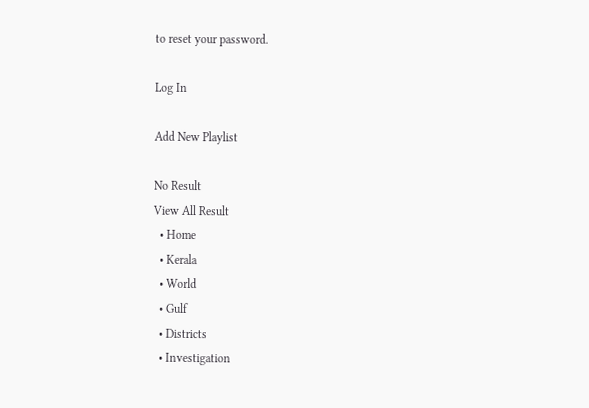to reset your password.

Log In

Add New Playlist

No Result
View All Result
  • Home
  • Kerala
  • World
  • Gulf
  • Districts
  • Investigation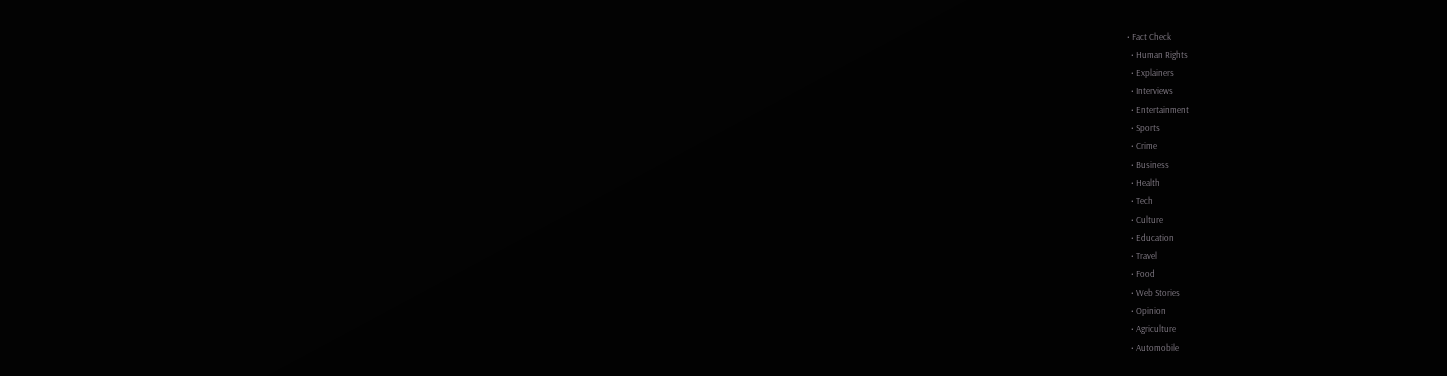• Fact Check
  • Human Rights
  • Explainers
  • Interviews
  • Entertainment
  • Sports
  • Crime
  • Business
  • Health
  • Tech
  • Culture
  • Education
  • Travel
  • Food
  • Web Stories
  • Opinion
  • Agriculture
  • Automobile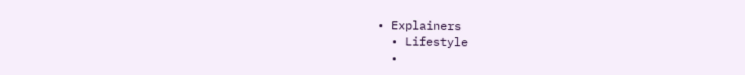• Explainers
  • Lifestyle
  •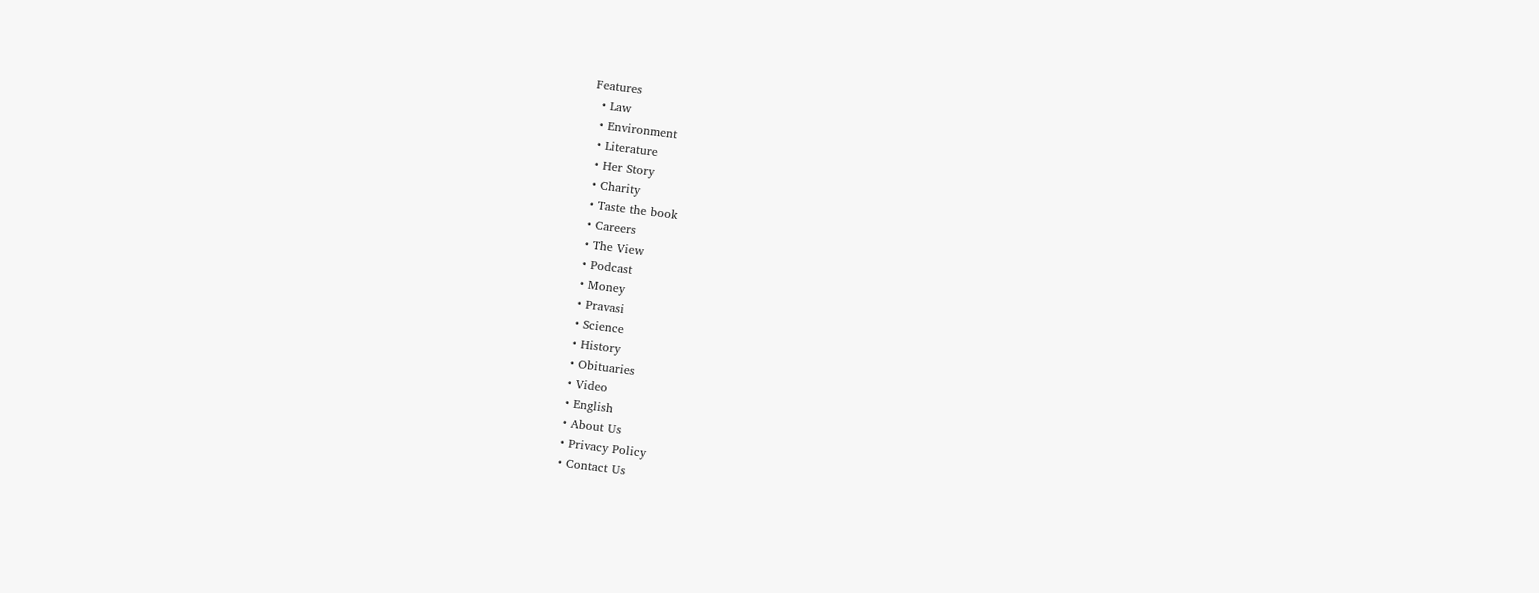Features
  • Law
  • Environment
  • Literature
  • Her Story
  • Charity
  • Taste the book
  • Careers
  • The View
  • Podcast
  • Money
  • Pravasi
  • Science
  • History
  • Obituaries
  • Video
  • English
  • About Us
  • Privacy Policy
  • Contact Us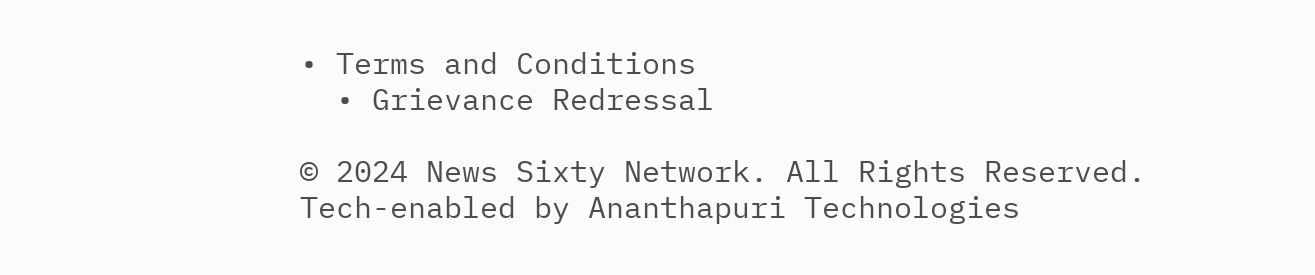• Terms and Conditions
  • Grievance Redressal

© 2024 News Sixty Network. All Rights Reserved.
Tech-enabled by Ananthapuri Technologies